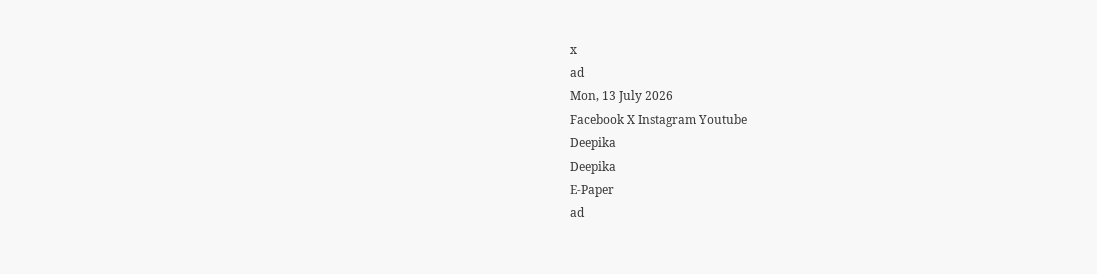x
ad
Mon, 13 July 2026
Facebook X Instagram Youtube
Deepika
Deepika
E-Paper
ad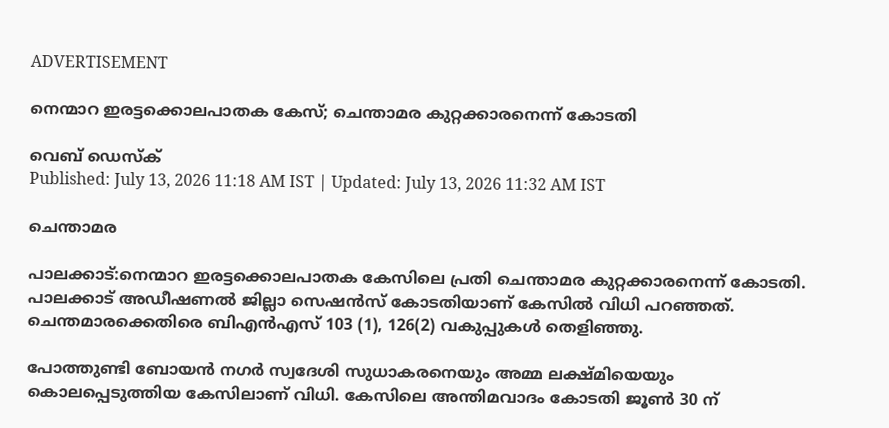ADVERTISEMENT

നെന്മാറ ഇരട്ടക്കൊലപാതക കേസ്; ചെന്താമര കുറ്റക്കാരനെന്ന് കോടതി

വെബ് ഡെസ്ക്
Published: July 13, 2026 11:18 AM IST | Updated: July 13, 2026 11:32 AM IST

ചെന്താമര

പാലക്കാട്:നെന്മാറ ഇരട്ടക്കൊലപാതക കേസിലെ പ്രതി ചെന്താമര കുറ്റക്കാരനെന്ന് കോടതി. പാലക്കാട് അഡീഷണല്‍ ജില്ലാ സെഷന്‍സ് കോടതിയാണ് കേസില്‍ വിധി പറഞ്ഞത്. ചെന്തമാരക്കെതിരെ ബിഎന്‍എസ് 103 (1), 126(2) വകുപ്പുകള്‍ തെളിഞ്ഞു.

പോത്തുണ്ടി ബോയന്‍ നഗര്‍ സ്വദേശി സുധാകരനെയും അമ്മ ലക്ഷ്മിയെയും കൊലപ്പെടുത്തിയ കേസിലാണ് വിധി. കേസിലെ അന്തിമവാദം കോടതി ജൂണ്‍ 30 ന്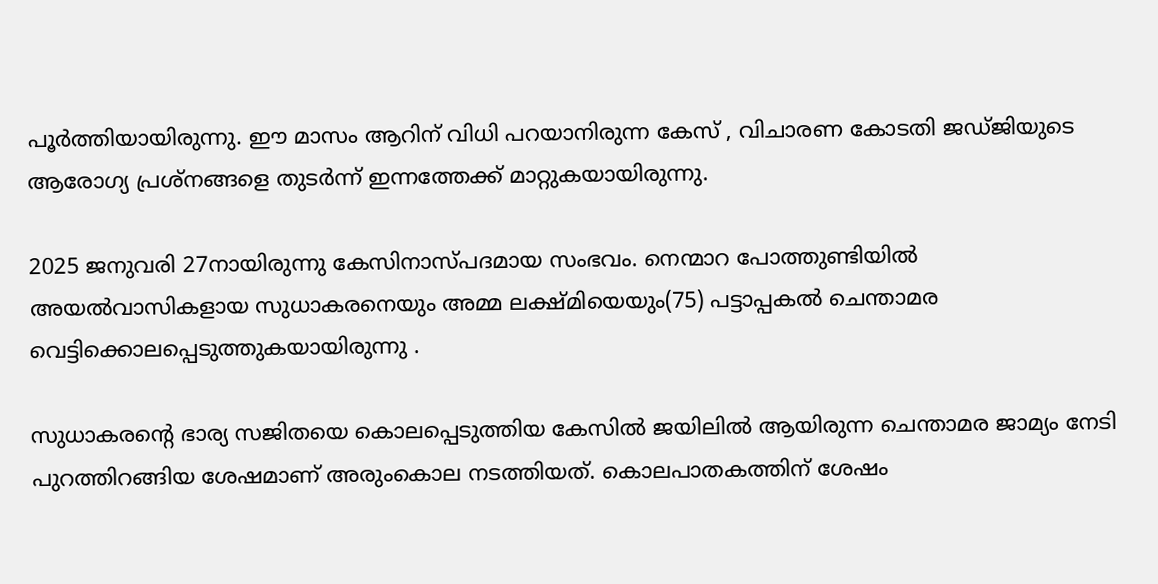പൂര്‍ത്തിയായിരുന്നു. ഈ മാസം ആറിന് വിധി പറയാനിരുന്ന കേസ് , വിചാരണ കോടതി ജഡ്ജിയുടെ ആരോഗ്യ പ്രശ്നങ്ങളെ തുടർന്ന് ഇന്നത്തേക്ക് മാറ്റുകയായിരുന്നു.

2025 ജനുവരി 27നായിരുന്നു കേസിനാസ്പദമായ സംഭവം. നെന്മാറ പോത്തുണ്ടിയിൽ അയൽവാസികളായ സുധാകരനെയും അമ്മ ലക്ഷ്മിയെയും(75) പട്ടാപ്പകൽ ചെന്താമര വെട്ടിക്കൊലപ്പെടുത്തുകയായിരുന്നു .

സുധാകരന്‍റെ ഭാര്യ സജിതയെ കൊലപ്പെടുത്തിയ കേസിൽ ജയിലിൽ ആയിരുന്ന ചെന്താമര ജാമ്യം നേടി പുറത്തിറങ്ങിയ ശേഷമാണ് അരുംകൊല നടത്തിയത്. കൊലപാതകത്തിന് ശേഷം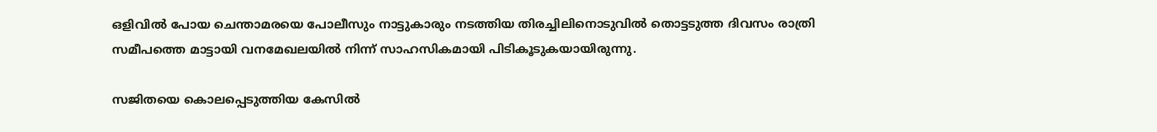ഒളിവിൽ പോയ ചെന്താമരയെ പോലീസും നാട്ടുകാരും നടത്തിയ തിരച്ചിലിനൊടുവിൽ തൊട്ടടുത്ത ദിവസം രാത്രി സമീപത്തെ മാട്ടായി വനമേഖലയിൽ നിന്ന് സാഹസികമായി പിടികൂടുകയായിരുന്നു.

സജിതയെ കൊലപ്പെടുത്തിയ കേസിൽ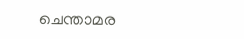ചെന്താമര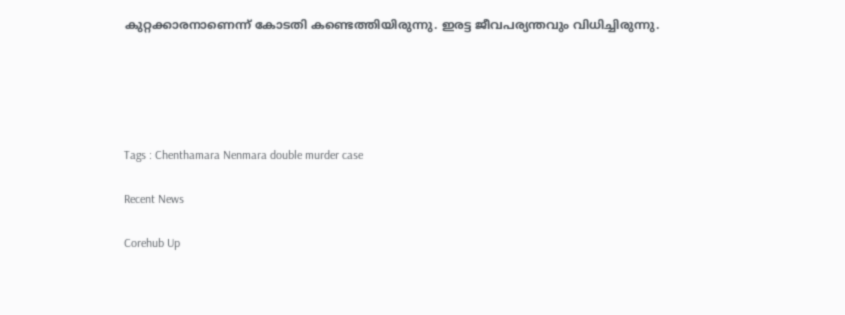കുറ്റക്കാരനാണെന്ന് കോടതി കണ്ടെത്തിയിരുന്നു. ഇരട്ട ജീവപര്യന്തവും വിധിച്ചിരുന്നു.





Tags : Chenthamara Nenmara double murder case

Recent News

Corehub Up